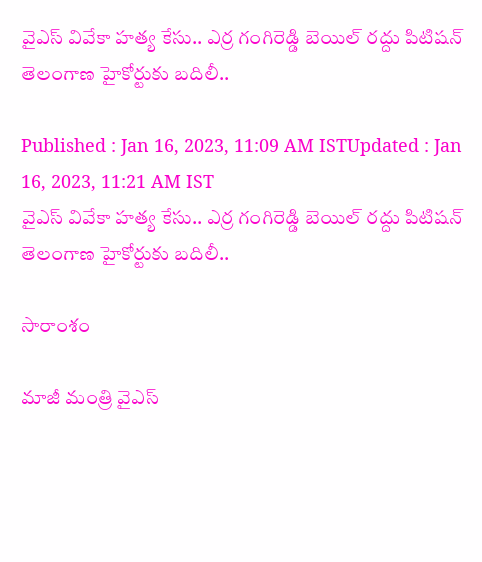వైఎస్ వివేకా హత్య కేసు.. ఎర్ర గంగిరెడ్డి బెయిల్ రద్దు పిటిషన్‌ తెలంగాణ హైకోర్టుకు బదిలీ..

Published : Jan 16, 2023, 11:09 AM ISTUpdated : Jan 16, 2023, 11:21 AM IST
వైఎస్ వివేకా హత్య కేసు.. ఎర్ర గంగిరెడ్డి బెయిల్ రద్దు పిటిషన్‌ తెలంగాణ హైకోర్టుకు బదిలీ..

సారాంశం

మాజీ మంత్రి వైఎస్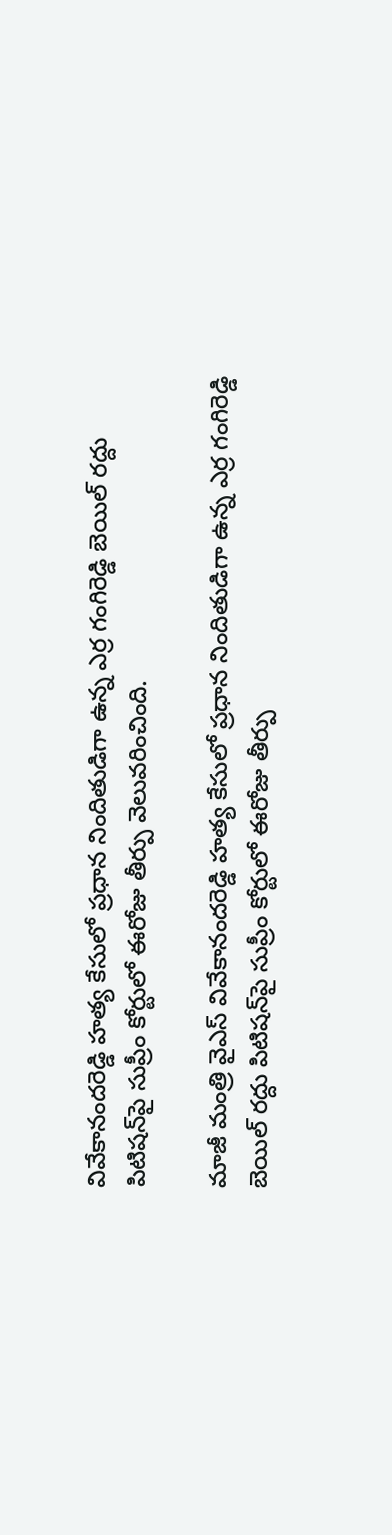వివేకానందరెడ్డి హత్య కేసులో ప్రధాన నిందితుడిగా ఉన్న ఎర్ర గంగిరెడ్డి బెయిల్ రద్దు పిటిషన్‌పై సుప్రీం కోర్టులో ఈరోజు తీర్పు వెలువరించింది.

మాజీ మంత్రి వైఎస్ వివేకానందరెడ్డి హత్య కేసులో ప్రధాన నిందితుడిగా ఉన్న ఎర్ర గంగిరెడ్డి బెయిల్ రద్దు పిటిషన్‌పై సుప్రీం కోర్టులో ఈరోజు తీర్పు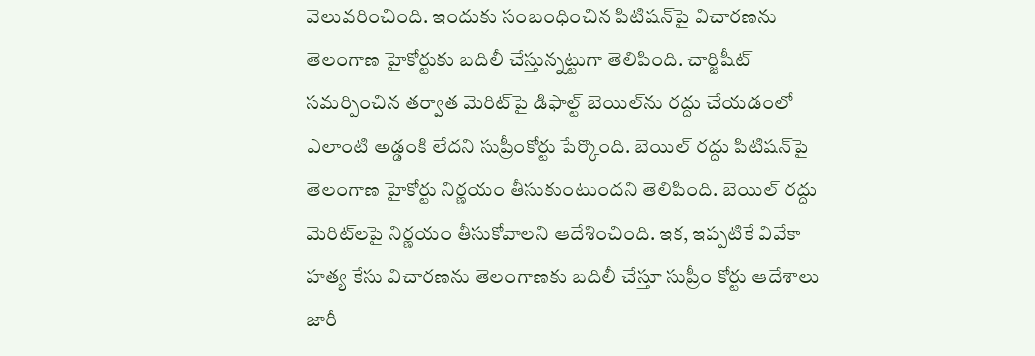వెలువరించింది. ఇందుకు సంబంధించిన పిటిషన్‌పై విచారణను తెలంగాణ హైకోర్టుకు బదిలీ చేస్తున్నట్టుగా తెలిపింది. చార్జిషీట్‌ సమర్పించిన తర్వాత మెరిట్‌పై డిఫాల్ట్‌ బెయిల్‌ను రద్దు చేయడంలో ఎలాంటి అడ్డంకి లేదని సుప్రీంకోర్టు పేర్కొంది. బెయిల్ రద్దు పిటిషన్‌పై తెలంగాణ హైకోర్టు నిర్ణయం తీసుకుంటుందని తెలిపింది. బెయిల్ రద్దు మెరిట్‌లపై నిర్ణయం తీసుకోవాలని ఆదేశించింది. ఇక, ఇప్పటికే వివేకా హత్య కేసు విచారణను తెలంగాణకు బదిలీ చేస్తూ సుప్రీం కోర్టు ఆదేశాలు జారీ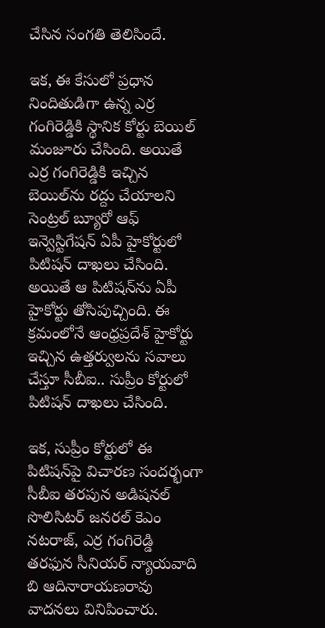చేసిన సంగతి తెలిసిందే.

ఇక, ఈ కేసులో ప్రధాన నిందితుడిగా ఉన్న ఎర్ర గంగిరెడ్డికి స్థానిక కోర్టు బెయిల్ మంజూరు చేసింది. అయితే ఎర్ర గంగిరెడ్డికి ఇచ్చిన బెయిల్‌ను రద్దు చేయాలని సెంట్రల్ బ్యూరో ఆఫ్ ఇన్వెస్టిగేషన్ ఏపీ హైకోర్టులో పిటిషన్ దాఖలు చేసింది. అయితే ఆ పిటిషన్‌ను ఏపీ హైకోర్టు తోసిపుచ్చింది. ఈ క్రమంలోనే ఆంధ్రప్రదేశ్ హైకోర్టు ఇచ్చిన ఉత్తర్వులను సవాలు చేస్తూ సీబీఐ.. సుప్రీం కోర్టులో పిటిషన్ దాఖలు చేసింది.

ఇక, సుప్రీం కోర్టులో ఈ పిటిషన్‌పై విచారణ సందర్భంగా సీబీఐ తరపున అడిషనల్ సొలిసిటర్ జనరల్ కెఎం నటరాజ్, ఎర్ర గంగిరెడ్డి తరఫున సీనియర్ న్యాయవాది బి ఆదినారాయణరావు వాదనలు వినిపించారు.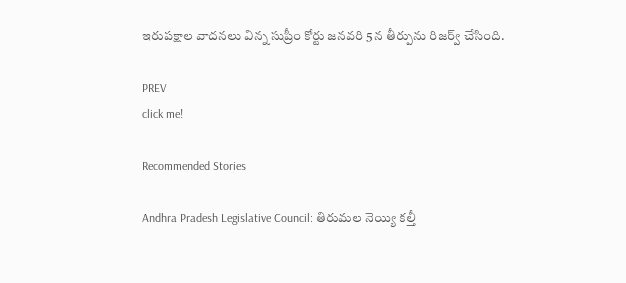ఇరుపక్షాల వాదనలు విన్న సుప్రీం కోర్టు జనవరి 5న తీర్పును రిజర్వ్ చేసింది.

PREV
click me!

Recommended Stories

Andhra Pradesh Legislative Council: తిరుమల నెయ్యి కల్తీ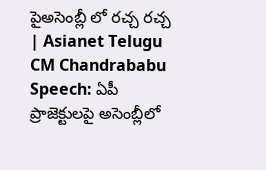పైఅసెంబ్లీ లో రచ్చ రచ్చ | Asianet Telugu
CM Chandrababu Speech: ఏపీ ప్రాజెక్టులపై అసెంబ్లీలో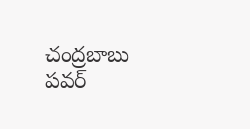చంద్రబాబు పవర్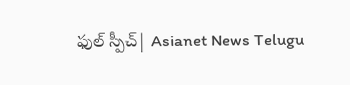ఫుల్ స్పీచ్| Asianet News Telugu